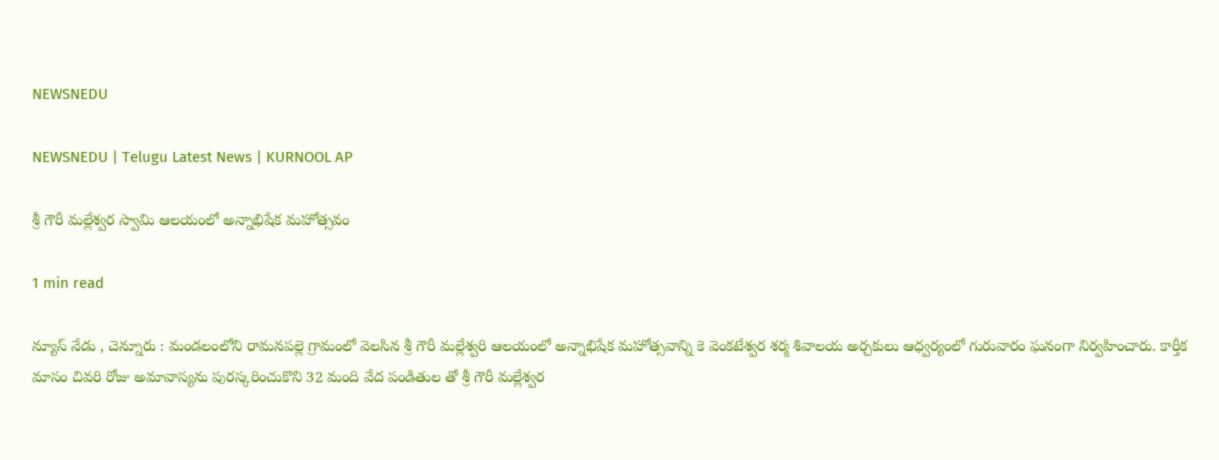NEWSNEDU

NEWSNEDU | Telugu Latest News | KURNOOL AP

శ్రీ గౌరీ మల్లేశ్వర స్వామి ఆలయంలో అన్నాభిషేక మహోత్సవం

1 min read

న్యూస్ నేడు , చెన్నూరు : మండలంలోని రామనపల్లె గ్రామంలో వెలసిన శ్రీ గౌరీ మల్లేశ్వరి ఆలయంలో అన్నాభిషేక మహోత్సవాన్ని కె వెంకటేశ్వర శర్మ శివాలయ అర్చకులు ఆధ్వర్యంలో గురువారం ఘనంగా నిర్వహించారు. కార్తీక మాసం చివరి రోజు అమావాస్యను పురస్కరించుకొని 32 మంది వేద పండితుల తో శ్రీ గౌరీ మల్లేశ్వర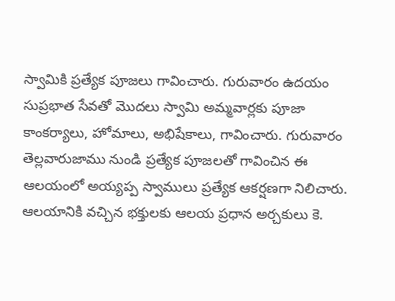స్వామికి ప్రత్యేక పూజలు గావించారు. గురువారం ఉదయం సుప్రభాత సేవతో మొదలు స్వామి అమ్మవార్లకు పూజా కాంకర్యాలు, హోమాలు, అభిషేకాలు, గావించారు. గురువారం తెల్లవారుజాము నుండి ప్రత్యేక పూజలతో గావించిన ఈ ఆలయంలో అయ్యప్ప స్వాములు ప్రత్యేక ఆకర్షణగా నిలిచారు. ఆలయానికి వచ్చిన భక్తులకు ఆలయ ప్రధాన అర్చకులు కె.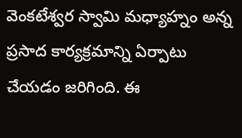వెంకటేశ్వర స్వామి మధ్యాహ్నం అన్న ప్రసాద కార్యక్రమాన్ని ఏర్పాటు చేయడం జరిగింది. ఈ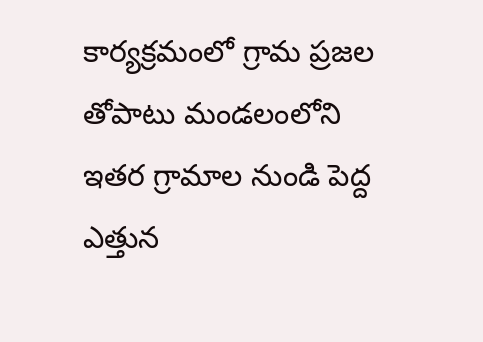కార్యక్రమంలో గ్రామ ప్రజల తోపాటు మండలంలోని ఇతర గ్రామాల నుండి పెద్ద ఎత్తున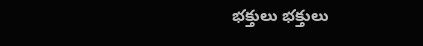భక్తులు భక్తులు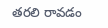తరలి రావడం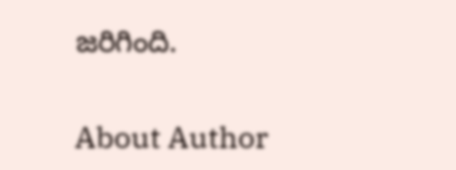జరిగింది.

About Author